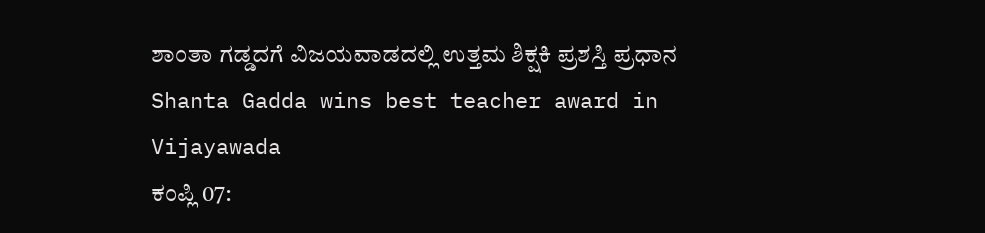ಶಾಂತಾ ಗಡ್ಡದಗೆ ವಿಜಯವಾಡದಲ್ಲಿ ಉತ್ತಮ ಶಿಕ್ಷಕಿ ಪ್ರಶಸ್ತಿ ಪ್ರಧಾನ
Shanta Gadda wins best teacher award in Vijayawada
ಕಂಪ್ಲಿ 07: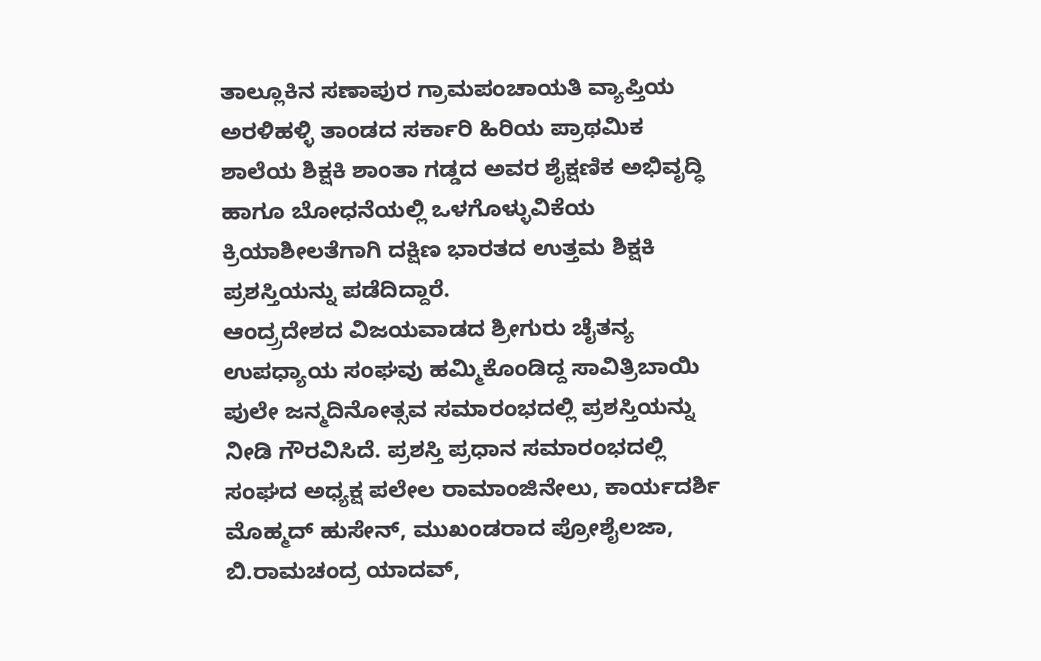ತಾಲ್ಲೂಕಿನ ಸಣಾಪುರ ಗ್ರಾಮಪಂಚಾಯತಿ ವ್ಯಾಪ್ತಿಯ ಅರಳಿಹಳ್ಳಿ ತಾಂಡದ ಸರ್ಕಾರಿ ಹಿರಿಯ ಪ್ರಾಥಮಿಕ ಶಾಲೆಯ ಶಿಕ್ಷಕಿ ಶಾಂತಾ ಗಡ್ಡದ ಅವರ ಶೈಕ್ಷಣಿಕ ಅಭಿವೃದ್ಧಿ ಹಾಗೂ ಬೋಧನೆಯಲ್ಲಿ ಒಳಗೊಳ್ಳುವಿಕೆಯ ಕ್ರಿಯಾಶೀಲತೆಗಾಗಿ ದಕ್ಷಿಣ ಭಾರತದ ಉತ್ತಮ ಶಿಕ್ಷಕಿ ಪ್ರಶಸ್ತಿಯನ್ನು ಪಡೆದಿದ್ದಾರೆ.
ಆಂದ್ರ್ರದೇಶದ ವಿಜಯವಾಡದ ಶ್ರೀಗುರು ಚೈತನ್ಯ ಉಪಧ್ಯಾಯ ಸಂಘವು ಹಮ್ಮಿಕೊಂಡಿದ್ದ ಸಾವಿತ್ರಿಬಾಯಿ ಪುಲೇ ಜನ್ಮದಿನೋತ್ಸವ ಸಮಾರಂಭದಲ್ಲಿ ಪ್ರಶಸ್ತಿಯನ್ನು ನೀಡಿ ಗೌರವಿಸಿದೆ. ಪ್ರಶಸ್ತಿ ಪ್ರಧಾನ ಸಮಾರಂಭದಲ್ಲಿ ಸಂಘದ ಅಧ್ಯಕ್ಷ ಪಲೇಲ ರಾಮಾಂಜಿನೇಲು, ಕಾರ್ಯದರ್ಶಿ ಮೊಹ್ಮದ್ ಹುಸೇನ್, ಮುಖಂಡರಾದ ಪ್ರೋಶೈಲಜಾ, ಬಿ.ರಾಮಚಂದ್ರ ಯಾದವ್,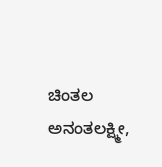ಚಿಂತಲ ಅನಂತಲಕ್ಷ್ಮೀ,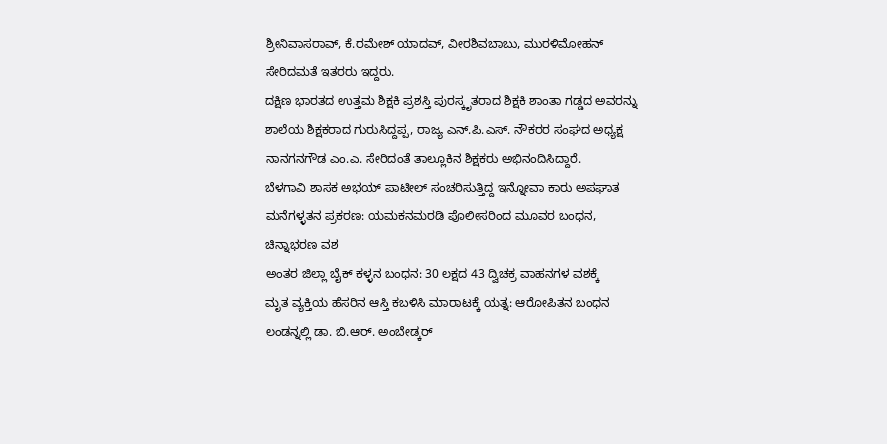ಶ್ರೀನಿವಾಸರಾವ್, ಕೆ.ರಮೇಶ್ ಯಾದವ್, ವೀರಶಿವಬಾಬು, ಮುರಳಿಮೋಹನ್ ಸೇರಿದಮತೆ ಇತರರು ಇದ್ದರು.
ದಕ್ಷಿಣ ಭಾರತದ ಉತ್ತಮ ಶಿಕ್ಷಕಿ ಪ್ರಶಸ್ತಿ ಪುರಸ್ಕೃತರಾದ ಶಿಕ್ಷಕಿ ಶಾಂತಾ ಗಡ್ಡದ ಅವರನ್ನು ಶಾಲೆಯ ಶಿಕ್ಷಕರಾದ ಗುರುಸಿದ್ದಪ್ಪ, ರಾಜ್ಯ ಎನ್.ಪಿ.ಎಸ್. ನೌಕರರ ಸಂಘದ ಅಧ್ಯಕ್ಷ ನಾನಗನಗೌಡ ಎಂ.ಎ. ಸೇರಿದಂತೆ ತಾಲ್ಲೂಕಿನ ಶಿಕ್ಷಕರು ಅಭಿನಂದಿಸಿದ್ದಾರೆ.
ಬೆಳಗಾವಿ ಶಾಸಕ ಅಭಯ್ ಪಾಟೀಲ್ ಸಂಚರಿಸುತ್ತಿದ್ದ ಇನ್ನೋವಾ ಕಾರು ಅಪಘಾತ
ಮನೆಗಳ್ಳತನ ಪ್ರಕರಣ: ಯಮಕನಮರಡಿ ಪೊಲೀಸರಿಂದ ಮೂವರ ಬಂಧನ, ಚಿನ್ನಾಭರಣ ವಶ
ಅಂತರ ಜಿಲ್ಲಾ ಬೈಕ್ ಕಳ್ಳನ ಬಂಧನ: 30 ಲಕ್ಷದ 43 ದ್ವಿಚಕ್ರ ವಾಹನಗಳ ವಶಕ್ಕೆ
ಮೃತ ವ್ಯಕ್ತಿಯ ಹೆಸರಿನ ಆಸ್ತಿ ಕಬಳಿಸಿ ಮಾರಾಟಕ್ಕೆ ಯತ್ನ: ಆರೋಪಿತನ ಬಂಧನ
ಲಂಡನ್ನಲ್ಲಿ ಡಾ. ಬಿ.ಆರ್. ಅಂಬೇಡ್ಕರ್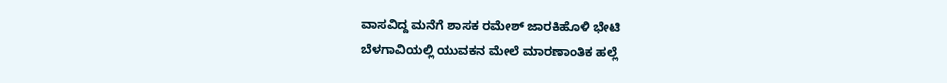ವಾಸವಿದ್ದ ಮನೆಗೆ ಶಾಸಕ ರಮೇಶ್ ಜಾರಕಿಹೊಳಿ ಭೇಟಿ
ಬೆಳಗಾವಿಯಲ್ಲಿ ಯುವಕನ ಮೇಲೆ ಮಾರಣಾಂತಿಕ ಹಲ್ಲೆ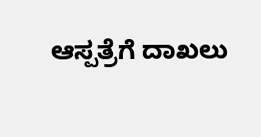ಆಸ್ಪತ್ರೆಗೆ ದಾಖಲು